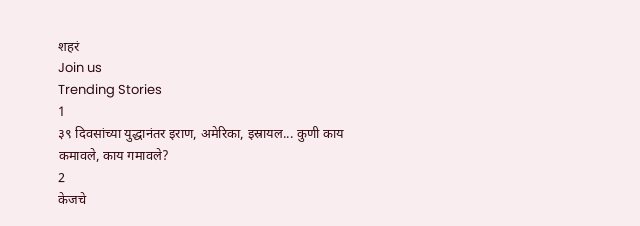शहरं
Join us
Trending Stories
1
३९ दिवसांच्या युद्धानंतर इराण, अमेरिका, इस्रायल... कुणी काय कमावले, काय गमावले?
2
केजचे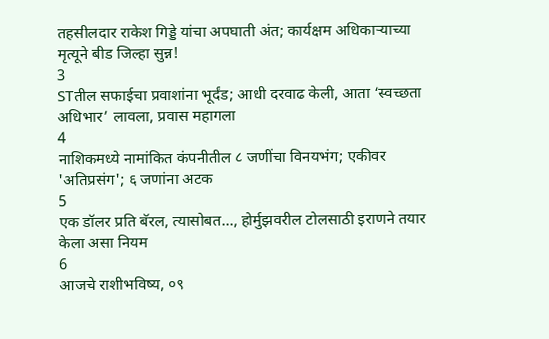तहसीलदार राकेश गिड्डे यांचा अपघाती अंत; कार्यक्षम अधिकाऱ्याच्या मृत्यूने बीड जिल्हा सुन्न!
3
STतील सफाईचा प्रवाशांना भूर्दंड; आधी दरवाढ केली, आता ‘स्वच्छता अधिभार’ लावला, प्रवास महागला
4
नाशिकमध्ये नामांकित कंपनीतील ८ जणींचा विनयभंग; एकीवर 'अतिप्रसंग'; ६ जणांना अटक
5
एक डॉलर प्रति बॅरल, त्यासोबत..., होर्मुझवरील टोलसाठी इराणने तयार केला असा नियम
6
आजचे राशीभविष्य, ०९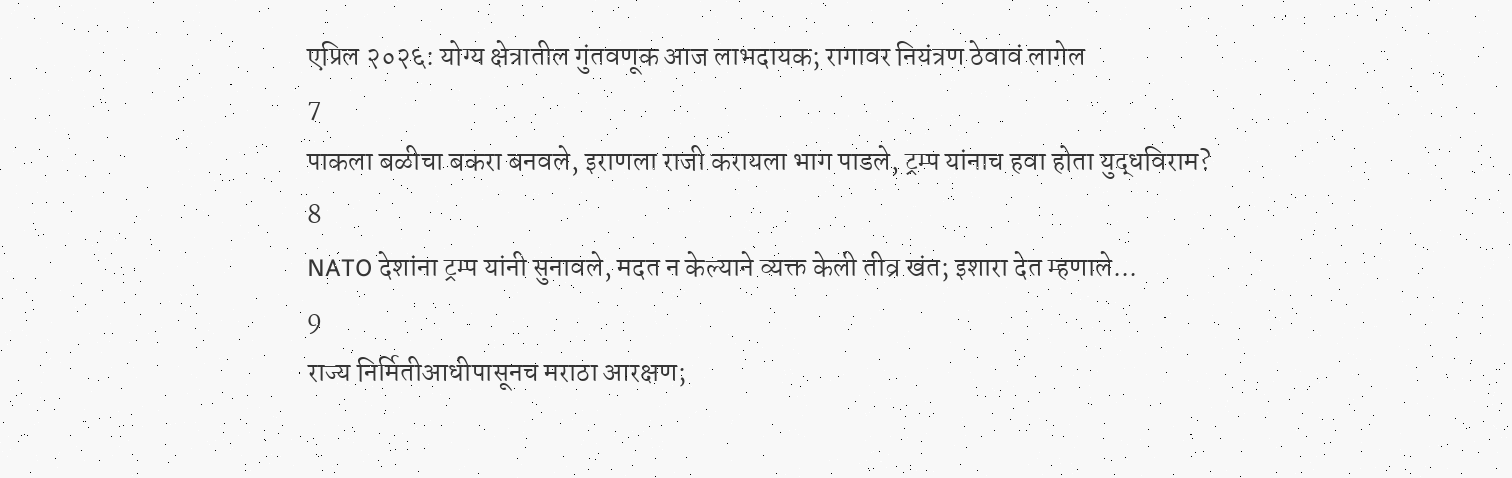एप्रिल २०२६: योग्य क्षेत्रातील गुंतवणूक आज लाभदायक; रागावर नियंत्रण ठेवावं लागेल
7
पाकला बळीचा बकरा बनवले, इराणला राजी करायला भाग पाडले, ट्रम्प यांनाच हवा होता युद्धविराम?
8
NATO देशांना ट्रम्प यांनी सुनावले, मदत न केल्याने व्यक्त केली तीव्र खंत; इशारा देत म्हणाले...
9
राज्य निर्मितीआधीपासूनच मराठा आरक्षण;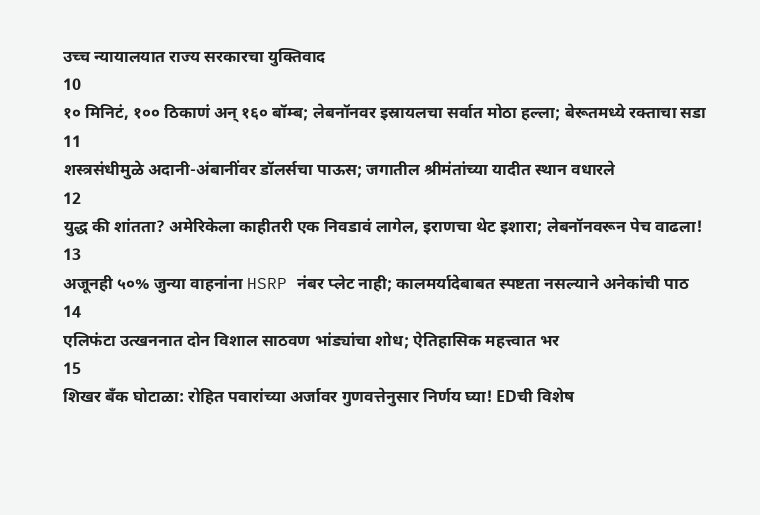उच्च न्यायालयात राज्य सरकारचा युक्तिवाद
10
१० मिनिटं, १०० ठिकाणं अन् १६० बॉम्ब; लेबनॉनवर इस्रायलचा सर्वात मोठा हल्ला; बेरूतमध्ये रक्ताचा सडा
11
शस्त्रसंधीमुळे अदानी-अंबानींवर डॉलर्सचा पाऊस; जगातील श्रीमंतांच्या यादीत स्थान वधारले
12
युद्ध की शांतता? अमेरिकेला काहीतरी एक निवडावं लागेल, इराणचा थेट इशारा; लेबनॉनवरून पेच वाढला!
13
अजूनही ५०% जुन्या वाहनांना HSRP नंबर प्लेट नाही; कालमर्यादेबाबत स्पष्टता नसल्याने अनेकांची पाठ
14
एलिफंटा उत्खननात दोन विशाल साठवण भांड्यांचा शोध; ऐतिहासिक महत्त्वात भर
15
शिखर बँक घोटाळा: रोहित पवारांच्या अर्जावर गुणवत्तेनुसार निर्णय घ्या! EDची विशेष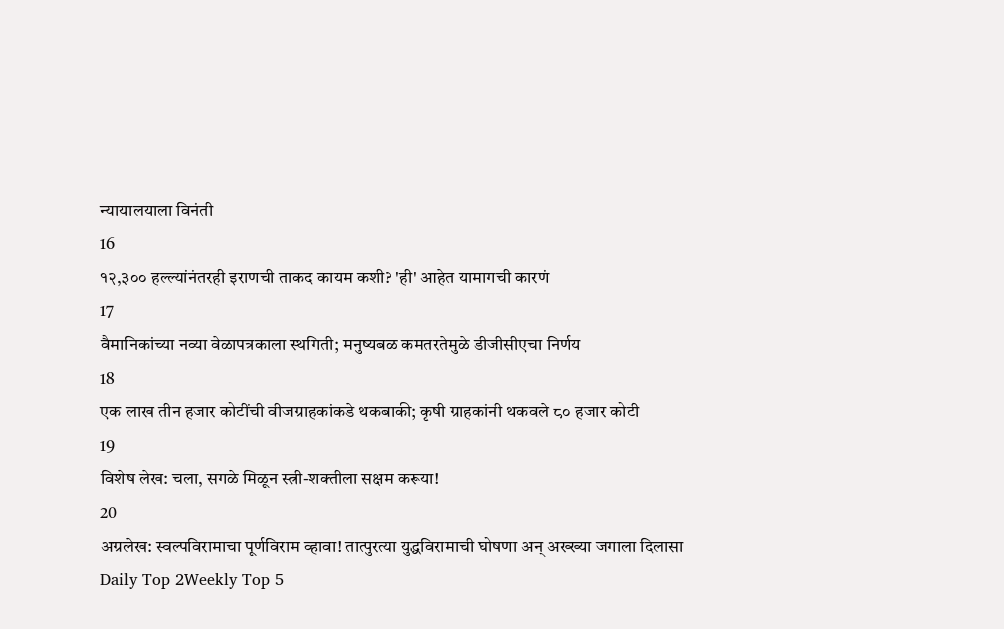न्यायालयाला विनंती
16
१२,३०० हल्ल्यांनंतरही इराणची ताकद कायम कशी? 'ही' आहेत यामागची कारणं
17
वैमानिकांच्या नव्या वेळापत्रकाला स्थगिती; मनुष्यबळ कमतरतेमुळे डीजीसीएचा निर्णय
18
एक लाख तीन हजार कोटींची वीजग्राहकांकडे थकबाकी; कृषी ग्राहकांनी थकवले ८० हजार कोटी
19
विशेष लेख: चला, सगळे मिळून स्त्री-शक्तीला सक्षम करूया!
20
अग्रलेख: स्वल्पविरामाचा पूर्णविराम व्हावा! तात्पुरत्या युद्धविरामाची घोषणा अन् अख्ख्या जगाला दिलासा
Daily Top 2Weekly Top 5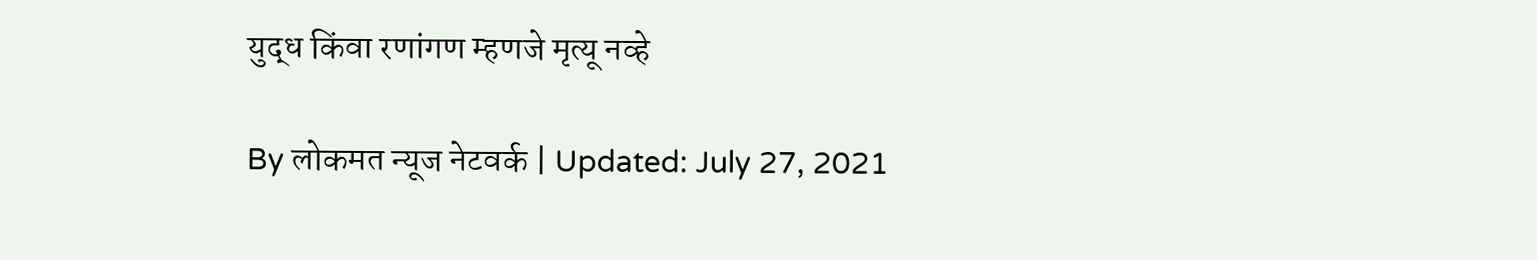युद्ध किंवा रणांगण म्हणजे मृत्यू नव्हे

By लोकमत न्यूज नेटवर्क | Updated: July 27, 2021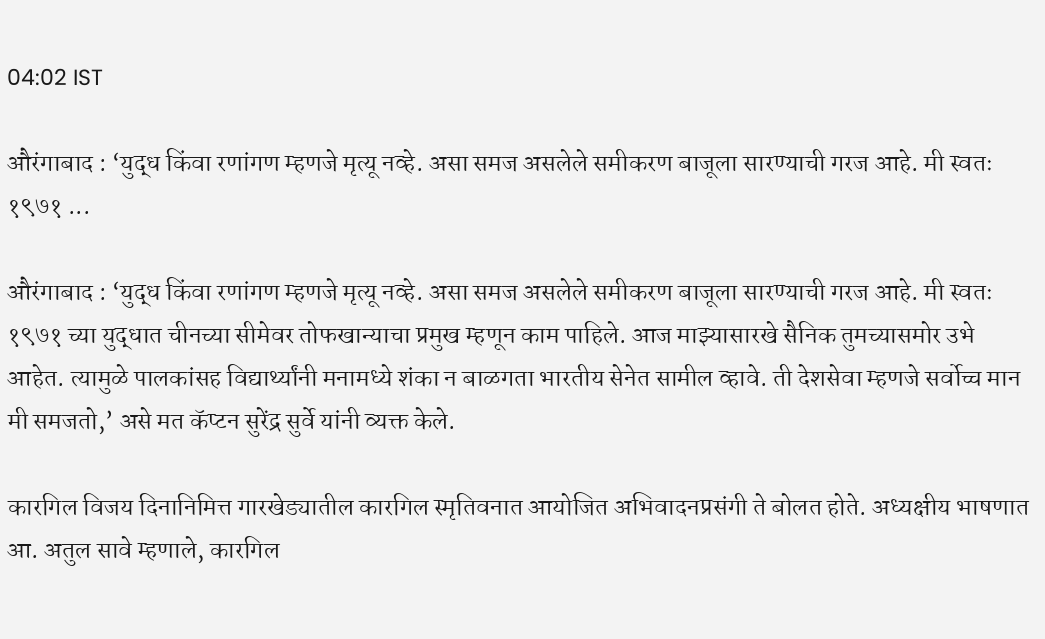04:02 IST

औरंगाबाद : ‘युद्ध किंवा रणांगण म्हणजे मृत्यू नव्हे. असा समज असलेले समीकरण बाजूला सारण्याची गरज आहे. मी स्वतः १९७१ ...

औरंगाबाद : ‘युद्ध किंवा रणांगण म्हणजे मृत्यू नव्हे. असा समज असलेले समीकरण बाजूला सारण्याची गरज आहे. मी स्वतः १९७१ च्या युद्धात चीनच्या सीमेवर तोफखान्याचा प्रमुख म्हणून काम पाहिले. आज माझ्यासारखे सैनिक तुमच्यासमोर उभे आहेत. त्यामुळे पालकांसह विद्यार्थ्यांनी मनामध्ये शंका न बाळगता भारतीय सेनेत सामील व्हावे. ती देशसेवा म्हणजे सर्वोच्च मान मी समजतो,’ असे मत कॅप्टन सुरेंद्र सुर्वे यांनी व्यक्त केले.

कारगिल विजय दिनानिमित्त गारखेड्यातील कारगिल स्मृतिवनात आयोजित अभिवादनप्रसंगी ते बोलत होते. अध्यक्षीय भाषणात आ. अतुल सावे म्हणाले, कारगिल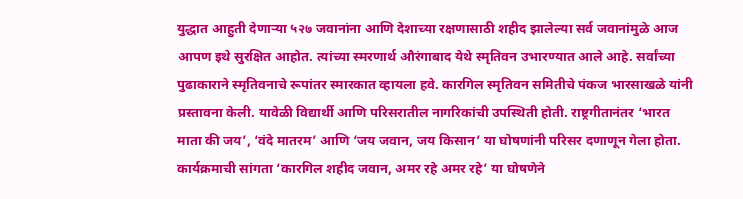युद्धात आहुती देणाऱ्या ५२७ जवानांना आणि देशाच्या रक्षणासाठी शहीद झालेल्या सर्व जवानांमुळे आज आपण इथे सुरक्षित आहोत. त्यांच्या स्मरणार्थ औरंगाबाद येथे स्मृतिवन उभारण्यात आले आहे. सर्वांच्या पुढाकाराने स्मृतिवनाचे रूपांतर स्मारकात व्हायला हवे. कारगिल स्मृतिवन समितीचे पंकज भारसाखळे यांनी प्रस्तावना केली. यावेळी विद्यार्थी आणि परिसरातील नागरिकांची उपस्थिती होती. राष्ट्रगीतानंतर ‘भारत माता की जय’, ‘वंदे मातरम’ आणि ‘जय जवान, जय किसान’ या घोषणांनी परिसर दणाणून गेला होता. कार्यक्रमाची सांगता ‘कारगिल शहीद जवान, अमर रहे अमर रहे’ या घोषणेने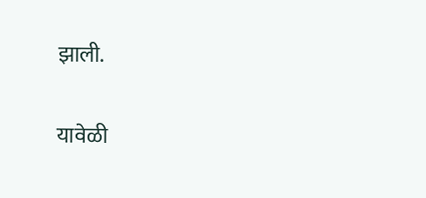झाली.

यावेळी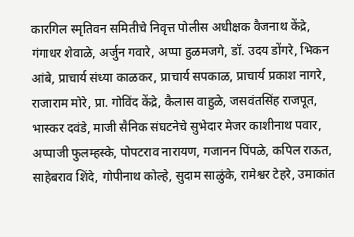कारगिल स्मृतिवन समितीचे निवृत्त पोलीस अधीक्षक वैजनाथ केंद्रे, गंगाधर शेवाळे, अर्जुन गवारे, अप्पा हुळमजगे, डॉ. उदय डोंगरे, भिकन आंबे, प्राचार्य संध्या काळकर, प्राचार्य सपकाळ, प्राचार्य प्रकाश नागरे, राजाराम मोरे, प्रा. गोविंद केंद्रे, कैलास वाहुळे, जसवंतसिंह राजपूत, भास्कर दवंडे, माजी सैनिक संघटनेचे सुभेदार मेजर काशीनाथ पवार, अप्पाजी फुलम्हस्के, पोपटराव नारायण, गजानन पिंपळे, कपिल राऊत, साहेबराव शिंदे, गोपीनाथ कोल्हे, सुदाम साळुंके, रामेश्वर टेहरे, उमाकांत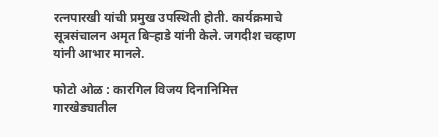रत्नपारखी यांची प्रमुख उपस्थिती होती. कार्यक्रमाचे सूत्रसंचालन अमृत बिऱ्हाडे यांनी केले. जगदीश चव्हाण यांनी आभार मानले.

फोटो ओळ : कारगिल विजय दिनानिमित्त गारखेड्यातील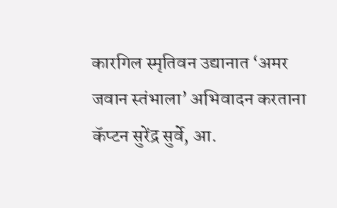कारगिल स्मृतिवन उद्यानात ‘अमर जवान स्तंभाला’ अभिवादन करताना कॅप्टन सुरेंद्र सुर्वे, आ.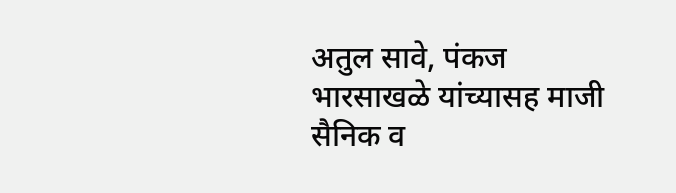अतुल सावे, पंकज भारसाखळे यांच्यासह माजी सैनिक व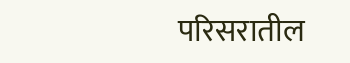परिसरातील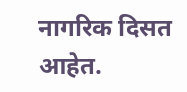नागरिक दिसत आहेत.